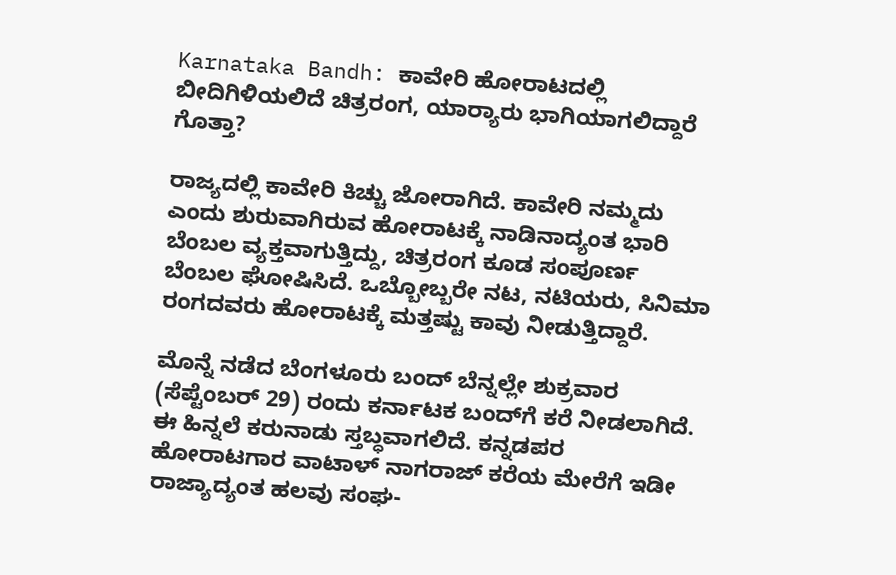Karnataka Bandh: ಕಾವೇರಿ ಹೋರಾಟದಲ್ಲಿ ಬೀದಿಗಿಳಿಯಲಿದೆ ಚಿತ್ರರಂಗ, ಯಾರ‍್ಯಾರು ಭಾಗಿಯಾಗಲಿದ್ದಾರೆ ಗೊತ್ತಾ?

ರಾಜ್ಯದಲ್ಲಿ ಕಾವೇರಿ ಕಿಚ್ಚು ಜೋರಾಗಿದೆ. ಕಾವೇರಿ ನಮ್ಮದು ಎಂದು ಶುರುವಾಗಿರುವ ಹೋರಾಟಕ್ಕೆ ನಾಡಿನಾದ್ಯಂತ ಭಾರಿ ಬೆಂಬಲ ವ್ಯಕ್ತವಾಗುತ್ತಿದ್ದು, ಚಿತ್ರರಂಗ ಕೂಡ ಸಂಪೂರ್ಣ ಬೆಂಬಲ ಘೋಷಿಸಿದೆ. ಒಬ್ಬೋಬ್ಬರೇ ನಟ, ನಟಿಯರು, ಸಿನಿಮಾ ರಂಗದವರು ಹೋರಾಟಕ್ಕೆ ಮತ್ತಷ್ಟು ಕಾವು ನೀಡುತ್ತಿದ್ದಾರೆ.

ಮೊನ್ನೆ ನಡೆದ ಬೆಂಗಳೂರು ಬಂದ್ ಬೆನ್ನಲ್ಲೇ ಶುಕ್ರವಾರ (ಸೆಪ್ಟೆಂಬರ್ 29) ರಂದು ಕರ್ನಾಟಕ ಬಂದ್‌ಗೆ ಕರೆ ನೀಡಲಾಗಿದೆ. ಈ ಹಿನ್ನಲೆ ಕರುನಾಡು ಸ್ತಬ್ಧವಾಗಲಿದೆ. ಕನ್ನಡಪರ ಹೋರಾಟಗಾರ ವಾಟಾಳ್ ನಾಗರಾಜ್ ಕರೆಯ ಮೇರೆಗೆ ಇಡೀ ರಾಜ್ಯಾದ್ಯಂತ ಹಲವು ಸಂಘ-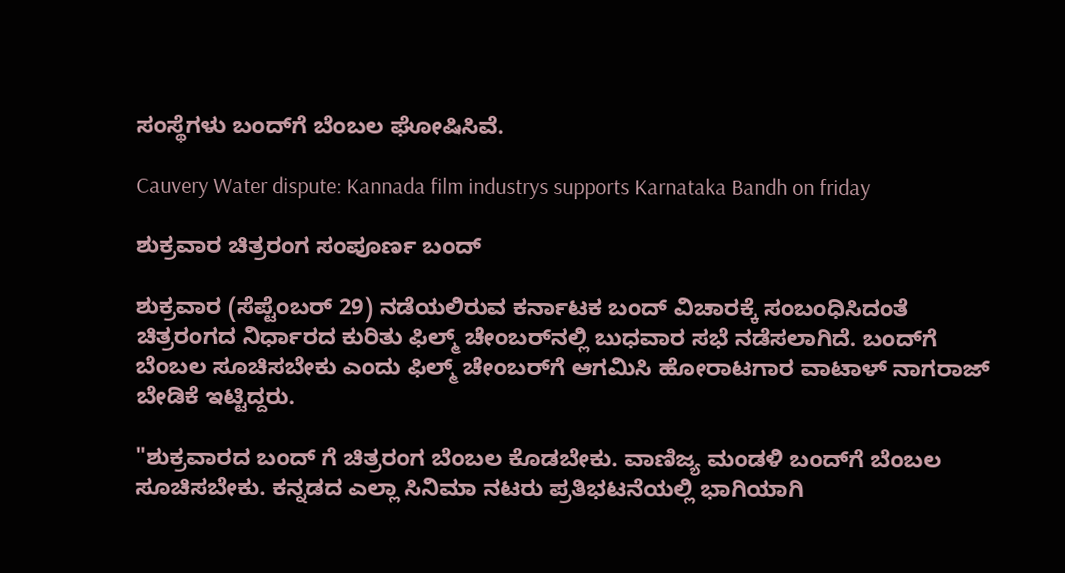ಸಂಸ್ಥೆಗಳು ಬಂದ್‌ಗೆ ಬೆಂಬಲ ಘೋಷಿಸಿವೆ.

Cauvery Water dispute: Kannada film industrys supports Karnataka Bandh on friday

ಶುಕ್ರವಾರ ಚಿತ್ರರಂಗ ಸಂಪೂರ್ಣ ಬಂದ್

ಶುಕ್ರವಾರ (ಸೆಪ್ಟೆಂಬರ್ 29) ನಡೆಯಲಿರುವ ಕರ್ನಾಟಕ ಬಂದ್ ವಿಚಾರಕ್ಕೆ ಸಂಬಂಧಿಸಿದಂತೆ ಚಿತ್ರರಂಗದ ನಿರ್ಧಾರದ ಕುರಿತು ಫಿಲ್ಮ್ ಚೇಂಬರ್‌ನಲ್ಲಿ ಬುಧವಾರ ಸಭೆ ನಡೆಸಲಾಗಿದೆ. ಬಂದ್‌ಗೆ ಬೆಂಬಲ ಸೂಚಿಸಬೇಕು ಎಂದು ಫಿಲ್ಮ್ ಚೇಂಬರ್‌ಗೆ ಆಗಮಿಸಿ ಹೋರಾಟಗಾರ ವಾಟಾಳ್ ನಾಗರಾಜ್ ಬೇಡಿಕೆ ಇಟ್ಟಿದ್ದರು.

"ಶುಕ್ರವಾರದ ಬಂದ್ ಗೆ ಚಿತ್ರರಂಗ ಬೆಂಬಲ‌ ಕೊಡಬೇಕು. ವಾಣಿಜ್ಯ ಮಂಡಳಿ ಬಂದ್‌ಗೆ ಬೆಂಬಲ ಸೂಚಿಸಬೇಕು. ಕನ್ನಡದ ಎಲ್ಲಾ ಸಿನಿಮಾ ನಟರು ಪ್ರತಿಭಟನೆಯಲ್ಲಿ ಭಾಗಿಯಾಗಿ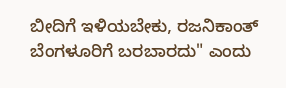ಬೀದಿಗೆ ಇಳಿಯಬೇಕು, ರಜನಿಕಾಂತ್ ಬೆಂಗಳೂರಿಗೆ ಬರಬಾರದು" ಎಂದು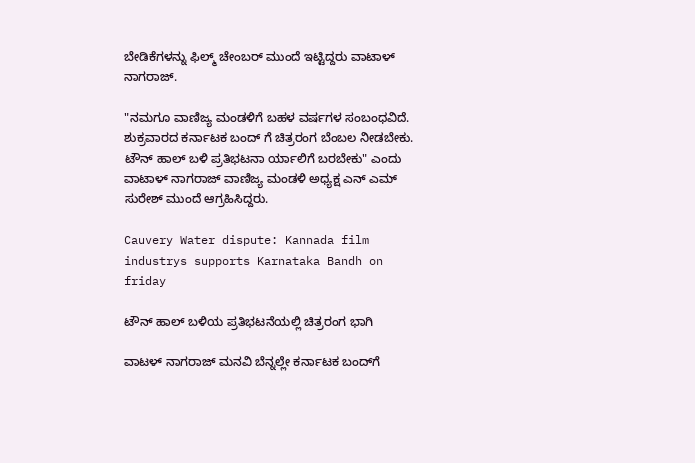ಬೇಡಿಕೆಗಳನ್ನು ಫಿಲ್ಮ್ ಚೇಂಬರ್ ಮುಂದೆ ಇಟ್ಟಿದ್ದರು ವಾಟಾಳ್ ನಾಗರಾಜ್.

"ನಮಗೂ ವಾಣಿಜ್ಯ ಮಂಡಳಿಗೆ ಬಹಳ ವರ್ಷಗಳ ಸಂಬಂಧವಿದೆ. ಶುಕ್ರವಾರದ ಕರ್ನಾಟಕ ಬಂದ್ ಗೆ ಚಿತ್ರರಂಗ ಬೆಂಬಲ ನೀಡಬೇಕು. ಟೌನ್ ಹಾಲ್ ಬಳಿ ಪ್ರತಿಭಟನಾ ರ್ಯಾಲಿಗೆ ಬರಬೇಕು" ಎಂದು ವಾಟಾಳ್ ನಾಗರಾಜ್ ವಾಣಿಜ್ಯ ಮಂಡಳಿ ಅಧ್ಯಕ್ಷ ಎನ್ ಎಮ್ ಸುರೇಶ್ ಮುಂದೆ ಆಗ್ರಹಿಸಿದ್ದರು.

Cauvery Water dispute: Kannada film industrys supports Karnataka Bandh on friday

ಟೌನ್ ಹಾಲ್ ಬಳಿಯ ಪ್ರತಿಭಟನೆಯಲ್ಲಿ ಚಿತ್ರರಂಗ ಭಾಗಿ

ವಾಟಳ್ ನಾಗರಾಜ್ ಮನವಿ ಬೆನ್ನಲ್ಲೇ ಕರ್ನಾಟಕ ಬಂದ್‌ಗೆ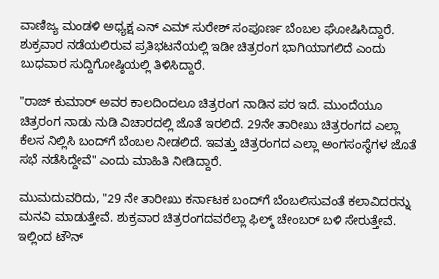ವಾಣಿಜ್ಯ ಮಂಡಳಿ ಅಧ್ಯಕ್ಷ ಎನ್ ಎಮ್ ಸುರೇಶ್ ಸಂಪೂರ್ಣ ಬೆಂಬಲ ಘೋಷಿಸಿದ್ದಾರೆ. ಶುಕ್ರವಾರ ನಡೆಯಲಿರುವ ಪ್ರತಿಭಟನೆಯಲ್ಲಿ ಇಡೀ ಚಿತ್ರರಂಗ ಭಾಗಿಯಾಗಲಿದೆ ಎಂದು ಬುಧವಾರ ಸುದ್ದಿಗೋಷ್ಠಿಯಲ್ಲಿ ತಿಳಿಸಿದ್ದಾರೆ.

"ರಾಜ್ ಕುಮಾರ್ ಅವರ ಕಾಲದಿಂದಲೂ ಚಿತ್ರರಂಗ ನಾಡಿನ ಪರ ಇದೆ. ಮುಂದೆಯೂ ಚಿತ್ರರಂಗ ನಾಡು ನುಡಿ ವಿಚಾರದಲ್ಲಿ ಜೊತೆ ಇರಲಿದೆ. 29ನೇ ತಾರೀಖು ಚಿತ್ರರಂಗದ ಎಲ್ಲಾ ಕೆಲಸ ನಿಲ್ಲಿಸಿ ಬಂದ್‌ಗೆ ಬೆಂಬಲ ನೀಡಲಿದೆ. ಇವತ್ತು ಚಿತ್ರರಂಗದ ಎಲ್ಲಾ ಅಂಗಸಂಸ್ಥೆಗಳ ಜೊತೆ ಸಭೆ ನಡೆಸಿದ್ದೇವೆ" ಎಂದು ಮಾಹಿತಿ ನೀಡಿದ್ದಾರೆ.

ಮುಮದುವರಿದು, "29 ನೇ ತಾರೀಖು ಕರ್ನಾಟಕ ಬಂದ್‌ಗೆ ಬೆಂಬಲಿಸುವಂತೆ ಕಲಾವಿದರನ್ನು ಮನವಿ ಮಾಡುತ್ತೇವೆ. ಶುಕ್ರವಾರ ಚಿತ್ರರಂಗದವರೆಲ್ಲಾ ಫಿಲ್ಮ್ ಚೇಂಬರ್ ಬಳಿ ಸೇರುತ್ತೇವೆ. ಇಲ್ಲಿಂದ ಟೌನ್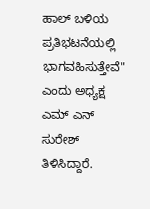ಹಾಲ್ ಬಳಿಯ ಪ್ರತಿಭಟನೆಯಲ್ಲಿ ಭಾಗವಹಿಸುತ್ತೇವೆ" ಎಂದು ಅಧ್ಯಕ್ಷ ಎಮ್ ಎನ್ ಸುರೇಶ್ ತಿಳಿಸಿದ್ದಾರೆ.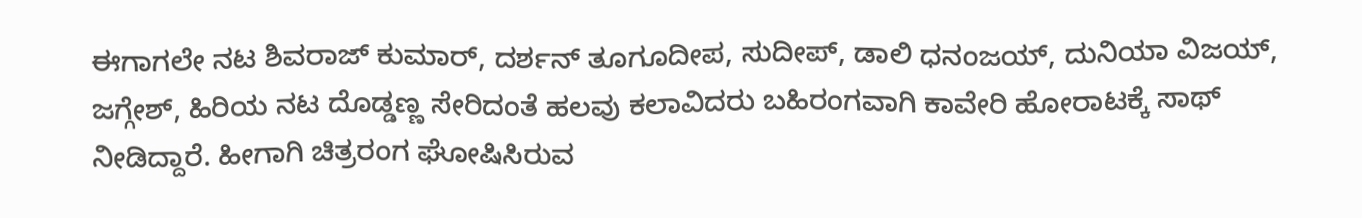ಈಗಾಗಲೇ ನಟ ಶಿವರಾಜ್ ಕುಮಾರ್, ದರ್ಶನ್ ತೂಗೂದೀಪ, ಸುದೀಪ್, ಡಾಲಿ ಧನಂಜಯ್, ದುನಿಯಾ ವಿಜಯ್, ಜಗ್ಗೇಶ್, ಹಿರಿಯ ನಟ ದೊಡ್ಡಣ್ಣ ಸೇರಿದಂತೆ ಹಲವು ಕಲಾವಿದರು ಬಹಿರಂಗವಾಗಿ ಕಾವೇರಿ ಹೋರಾಟಕ್ಕೆ ಸಾಥ್ ನೀಡಿದ್ದಾರೆ. ಹೀಗಾಗಿ ಚಿತ್ರರಂಗ ಘೋಷಿಸಿರುವ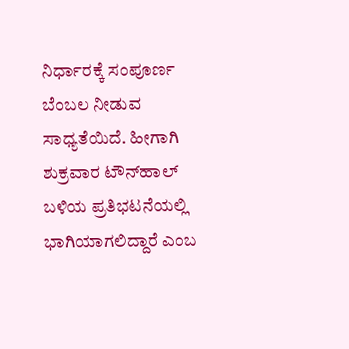ನಿರ್ಧಾರಕ್ಕೆ ಸಂಪೂರ್ಣ ಬೆಂಬಲ ನೀಡುವ ಸಾಧ್ಯತೆಯಿದೆ. ಹೀಗಾಗಿ ಶುಕ್ರವಾರ ಟೌನ್‌ಹಾಲ್ ಬಳಿಯ ಪ್ರತಿಭಟನೆಯಲ್ಲಿ ಭಾಗಿಯಾಗಲಿದ್ದಾರೆ ಎಂಬ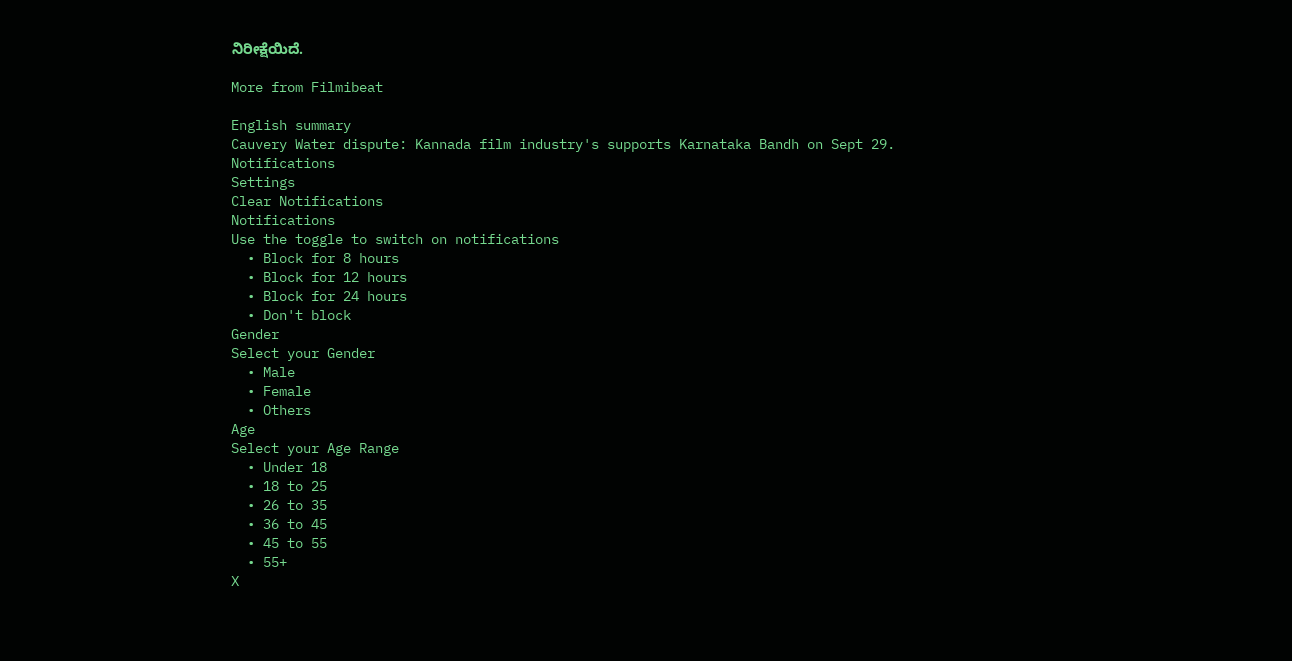ನಿರೀಕ್ಷೆಯಿದೆ.

More from Filmibeat

English summary
Cauvery Water dispute: Kannada film industry's supports Karnataka Bandh on Sept 29.
Notifications
Settings
Clear Notifications
Notifications
Use the toggle to switch on notifications
  • Block for 8 hours
  • Block for 12 hours
  • Block for 24 hours
  • Don't block
Gender
Select your Gender
  • Male
  • Female
  • Others
Age
Select your Age Range
  • Under 18
  • 18 to 25
  • 26 to 35
  • 36 to 45
  • 45 to 55
  • 55+
X